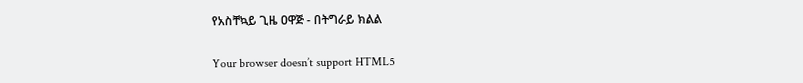የአስቸኳይ ጊዜ ዐዋጅ - በትግራይ ክልል

Your browser doesn’t support HTML5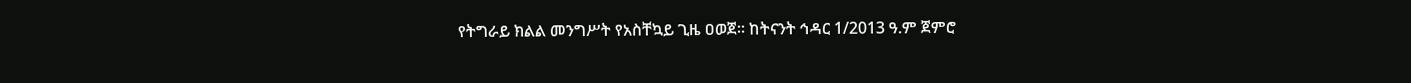የትግራይ ክልል መንግሥት የአስቸኳይ ጊዜ ዐወጀ። ከትናንት ኅዳር 1/2013 ዓ.ም ጀምሮ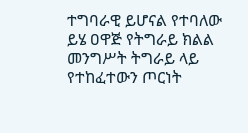ተግባራዊ ይሆናል የተባለው ይሄ ዐዋጅ የትግራይ ክልል መንግሥት ትግራይ ላይ የተከፈተውን ጦርነት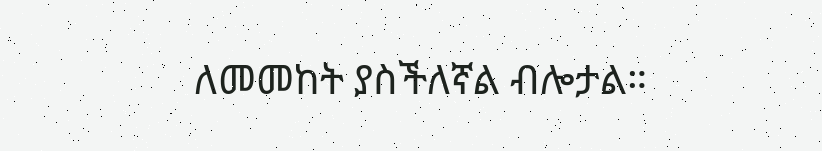ለመመከት ያስችለኛል ብሎታል።